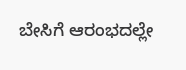ಬೇಸಿಗೆ ಆರಂಭದಲ್ಲೇ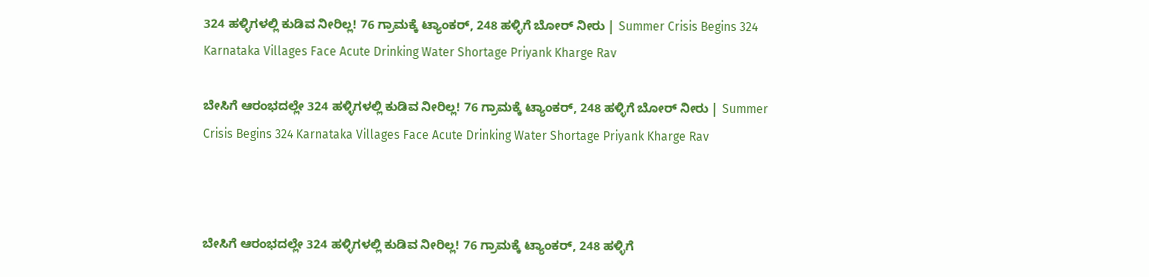324 ಹಳ್ಳಿಗಳಲ್ಲಿ ಕುಡಿವ ನೀರಿಲ್ಲ! 76 ಗ್ರಾಮಕ್ಕೆ ಟ್ಯಾಂಕರ್, 248 ಹಳ್ಳಿಗೆ ಬೋರ್‌ ನೀರು | Summer Crisis Begins 324 Karnataka Villages Face Acute Drinking Water Shortage Priyank Kharge Rav

ಬೇಸಿಗೆ ಆರಂಭದಲ್ಲೇ 324 ಹಳ್ಳಿಗಳಲ್ಲಿ ಕುಡಿವ ನೀರಿಲ್ಲ! 76 ಗ್ರಾಮಕ್ಕೆ ಟ್ಯಾಂಕರ್, 248 ಹಳ್ಳಿಗೆ ಬೋರ್‌ ನೀರು | Summer Crisis Begins 324 Karnataka Villages Face Acute Drinking Water Shortage Priyank Kharge Rav



ಬೇಸಿಗೆ ಆರಂಭದಲ್ಲೇ 324 ಹಳ್ಳಿಗಳಲ್ಲಿ ಕುಡಿವ ನೀರಿಲ್ಲ! 76 ಗ್ರಾಮಕ್ಕೆ ಟ್ಯಾಂಕರ್, 248 ಹಳ್ಳಿಗೆ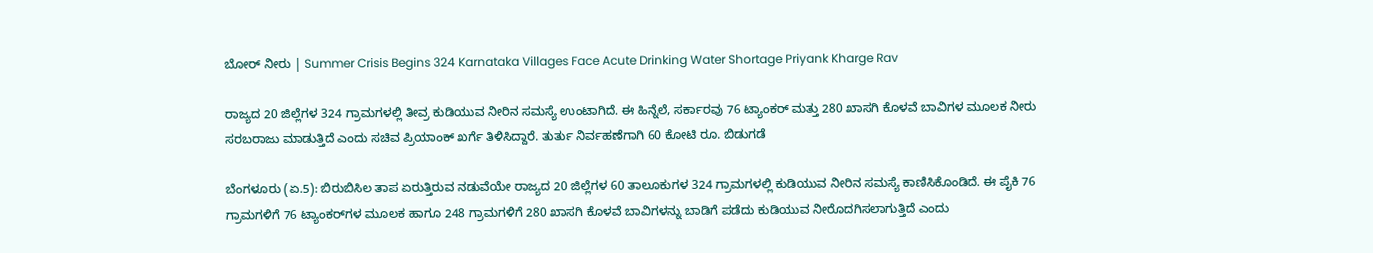ಬೋರ್‌ ನೀರು | Summer Crisis Begins 324 Karnataka Villages Face Acute Drinking Water Shortage Priyank Kharge Rav

ರಾಜ್ಯದ 20 ಜಿಲ್ಲೆಗಳ 324 ಗ್ರಾಮಗಳಲ್ಲಿ ತೀವ್ರ ಕುಡಿಯುವ ನೀರಿನ ಸಮಸ್ಯೆ ಉಂಟಾಗಿದೆ. ಈ ಹಿನ್ನೆಲೆ, ಸರ್ಕಾರವು 76 ಟ್ಯಾಂಕರ್ ಮತ್ತು 280 ಖಾಸಗಿ ಕೊಳವೆ ಬಾವಿಗಳ ಮೂಲಕ ನೀರು ಸರಬರಾಜು ಮಾಡುತ್ತಿದೆ ಎಂದು ಸಚಿವ ಪ್ರಿಯಾಂಕ್ ಖರ್ಗೆ ತಿಳಿಸಿದ್ದಾರೆ. ತುರ್ತು ನಿರ್ವಹಣೆಗಾಗಿ 60 ಕೋಟಿ ರೂ. ಬಿಡುಗಡೆ

ಬೆಂಗಳೂರು (ಏ.5): ಬಿರುಬಿಸಿಲ ತಾಪ ಏರುತ್ತಿರುವ ನಡುವೆಯೇ ರಾಜ್ಯದ 20 ಜಿಲ್ಲೆಗಳ 60 ತಾಲೂಕುಗಳ 324 ಗ್ರಾಮಗಳಲ್ಲಿ ಕುಡಿಯುವ ನೀರಿನ ಸಮಸ್ಯೆ ಕಾಣಿಸಿಕೊಂಡಿದೆ. ಈ ಪೈಕಿ 76 ಗ್ರಾಮಗಳಿಗೆ 76 ಟ್ಯಾಂಕರ್‌ಗಳ ಮೂಲಕ ಹಾಗೂ 248 ಗ್ರಾಮಗಳಿಗೆ 280 ಖಾಸಗಿ ಕೊಳವೆ ಬಾವಿಗಳನ್ನು ಬಾಡಿಗೆ ಪಡೆದು ಕುಡಿಯುವ ನೀರೊದಗಿಸಲಾಗುತ್ತಿದೆ ಎಂದು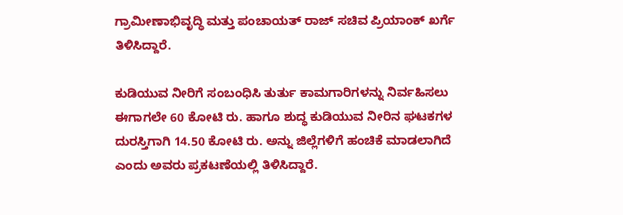ಗ್ರಾಮೀಣಾಭಿವೃದ್ಧಿ ಮತ್ತು ಪಂಚಾಯತ್ ರಾಜ್ ಸಚಿವ ಪ್ರಿಯಾಂಕ್ ಖರ್ಗೆ ತಿಳಿಸಿದ್ದಾರೆ.

ಕುಡಿಯುವ ನೀರಿಗೆ ಸಂಬಂಧಿಸಿ ತುರ್ತು ಕಾಮಗಾರಿಗಳನ್ನು ನಿರ್ವಹಿಸಲು ಈಗಾಗಲೇ 60 ಕೋಟಿ ರು. ಹಾಗೂ ಶುದ್ಧ ಕುಡಿಯುವ ನೀರಿನ ಘಟಕಗಳ ದುರಸ್ತಿಗಾಗಿ 14.50 ಕೋಟಿ ರು. ಅನ್ನು ಜಿಲ್ಲೆಗಳಿಗೆ ಹಂಚಿಕೆ ಮಾಡಲಾಗಿದೆ ಎಂದು ಅವರು ಪ್ರಕಟಣೆಯಲ್ಲಿ ತಿಳಿಸಿದ್ದಾರೆ.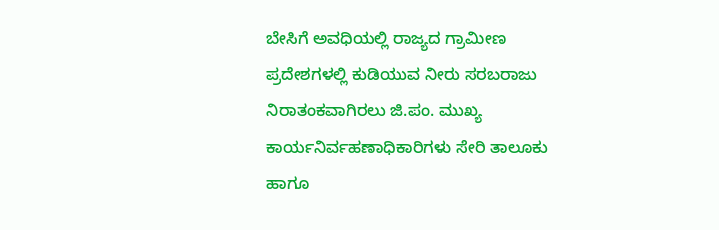ಬೇಸಿಗೆ ಅವಧಿಯಲ್ಲಿ ರಾಜ್ಯದ ಗ್ರಾಮೀಣ ಪ್ರದೇಶಗಳಲ್ಲಿ ಕುಡಿಯುವ ನೀರು ಸರಬರಾಜು ನಿರಾತಂಕವಾಗಿರಲು ಜಿ.ಪಂ. ಮುಖ್ಯ ಕಾರ್ಯನಿರ್ವಹಣಾಧಿಕಾರಿಗಳು ಸೇರಿ ತಾಲೂಕು ಹಾಗೂ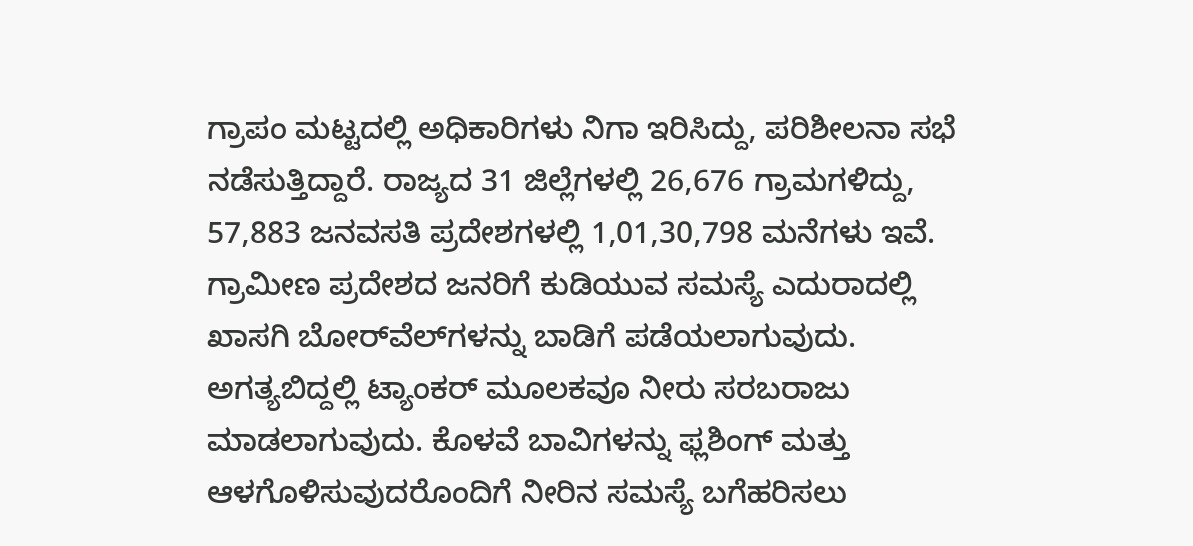ಗ್ರಾಪಂ ಮಟ್ಟದಲ್ಲಿ ಅಧಿಕಾರಿಗಳು ನಿಗಾ ಇರಿಸಿದ್ದು, ಪರಿಶೀಲನಾ ಸಭೆ ನಡೆಸುತ್ತಿದ್ದಾರೆ. ರಾಜ್ಯದ 31 ಜಿಲ್ಲೆಗಳಲ್ಲಿ 26,676 ಗ್ರಾಮಗಳಿದ್ದು, 57,883 ಜನವಸತಿ ಪ್ರದೇಶಗಳಲ್ಲಿ 1,01,30,798 ಮನೆಗಳು ಇವೆ. ಗ್ರಾಮೀಣ ಪ್ರದೇಶದ ಜನರಿಗೆ ಕುಡಿಯುವ ಸಮಸ್ಯೆ ಎದುರಾದಲ್ಲಿ ಖಾಸಗಿ ಬೋರ್‌ವೆಲ್‌ಗಳನ್ನು ಬಾಡಿಗೆ ಪಡೆಯಲಾಗುವುದು. ಅಗತ್ಯಬಿದ್ದಲ್ಲಿ ಟ್ಯಾಂಕರ್‌ ಮೂಲಕವೂ ನೀರು ಸರಬರಾಜು ಮಾಡಲಾಗುವುದು. ಕೊಳವೆ ಬಾವಿಗಳನ್ನು ಫ್ಲಶಿಂಗ್‌ ಮತ್ತು ಆಳಗೊಳಿಸುವುದರೊಂದಿಗೆ ನೀರಿನ ಸಮಸ್ಯೆ ಬಗೆಹರಿಸಲು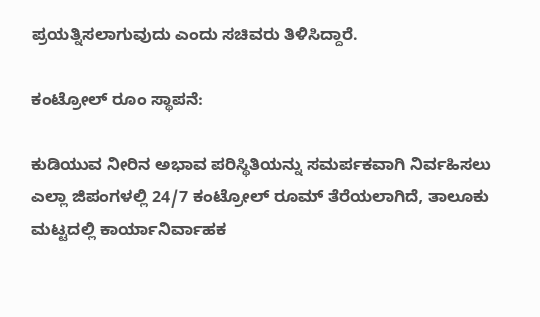ಪ್ರಯತ್ನಿಸಲಾಗುವುದು ಎಂದು ಸಚಿವರು ತಿಳಿಸಿದ್ದಾರೆ.

ಕಂಟ್ರೋಲ್‌ ರೂಂ ಸ್ಥಾಪನೆ:

ಕುಡಿಯುವ ನೀರಿನ ಅಭಾವ ಪರಿಸ್ಥಿತಿಯನ್ನು ಸಮರ್ಪಕವಾಗಿ ನಿರ್ವಹಿಸಲು ಎಲ್ಲಾ ಜಿಪಂಗಳಲ್ಲಿ 24/7 ಕಂಟ್ರೋಲ್‌ ರೂಮ್‌ ತೆರೆಯಲಾಗಿದೆ, ತಾಲೂಕು ಮಟ್ಟದಲ್ಲಿ ಕಾರ್ಯಾನಿರ್ವಾಹಕ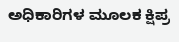ಅಧಿಕಾರಿಗಳ ಮೂಲಕ ಕ್ಷಿಪ್ರ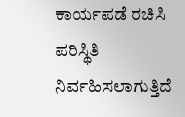ಕಾರ್ಯಪಡೆ ರಚಿಸಿ ಪರಿಸ್ಥಿತಿ ನಿರ್ವಹಿಸಲಾಗುತ್ತಿದೆ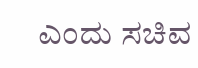ಎಂದು ಸಚಿವ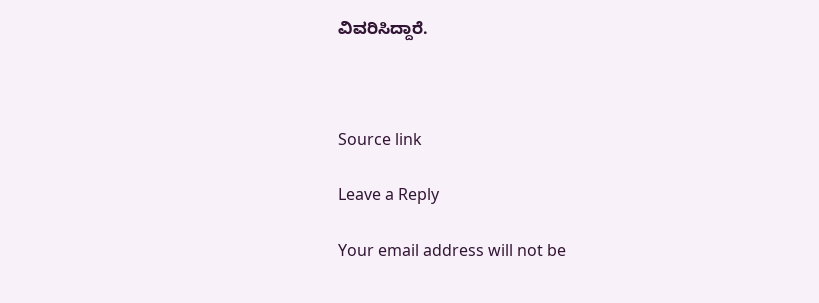ವಿವರಿಸಿದ್ದಾರೆ.



Source link

Leave a Reply

Your email address will not be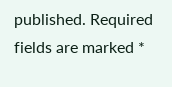published. Required fields are marked *